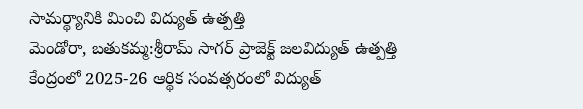సామర్థ్యానికి మించి విద్యుత్ ఉత్పత్తి
మెండోరా, బతుకమ్మ:శ్రీరామ్ సాగర్ ప్రాజెక్ట్ జలవిద్యుత్ ఉత్పత్తి కేంద్రంలో 2025-26 ఆర్థిక సంవత్సరంలో విద్యుత్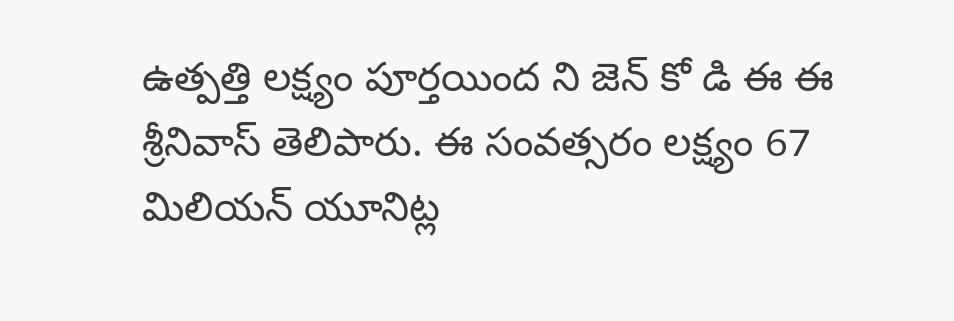ఉత్పత్తి లక్ష్యం పూర్తయింద ని జెన్ కో డి ఈ ఈ శ్రీనివాస్ తెలిపారు. ఈ సంవత్సరం లక్ష్యం 67 మిలియన్ యూనిట్ల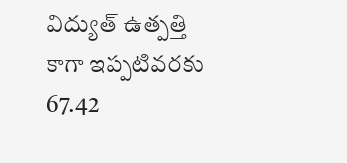విద్యుత్ ఉత్పత్తి కాగా ఇప్పటివరకు 67.42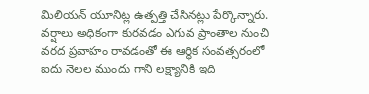మిలియన్ యూనిట్ల ఉత్పత్తి చేసినట్లు పేర్కొన్నారు. వర్షాలు అధికంగా కురవడం ఎగువ ప్రాంతాల నుంచి వరద ప్రవాహం రావడంతో ఈ ఆర్థిక సంవత్సరంలో ఐదు నెలల ముందు గాని లక్ష్యానికి ఇది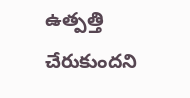ఉత్పత్తి చేరుకుందని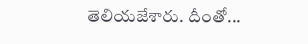తెలియజేశారు. దీంతో...